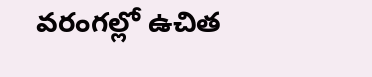వరంగల్లో ఉచిత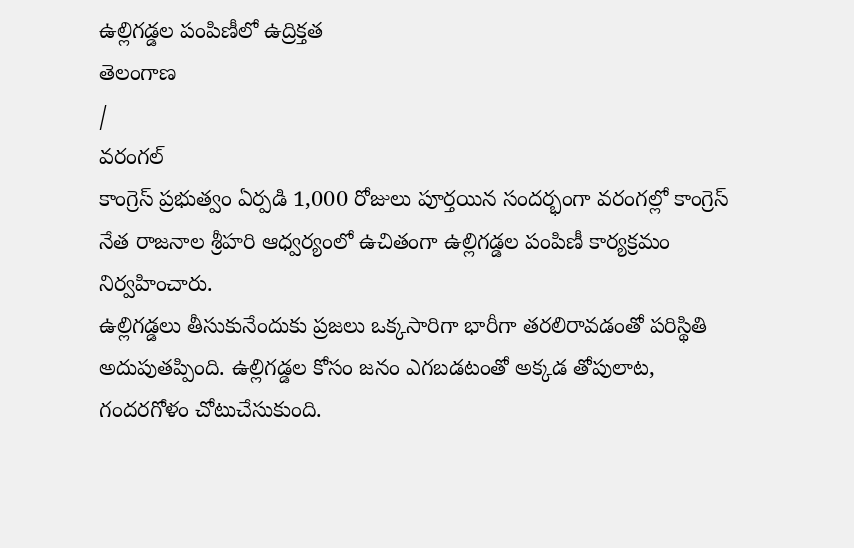ఉల్లిగడ్డల పంపిణీలో ఉద్రిక్తత
తెలంగాణ
/
వరంగల్
కాంగ్రెస్ ప్రభుత్వం ఏర్పడి 1,000 రోజులు పూర్తయిన సందర్భంగా వరంగల్లో కాంగ్రెస్ నేత రాజనాల శ్రీహరి ఆధ్వర్యంలో ఉచితంగా ఉల్లిగడ్డల పంపిణీ కార్యక్రమం నిర్వహించారు.
ఉల్లిగడ్డలు తీసుకునేందుకు ప్రజలు ఒక్కసారిగా భారీగా తరలిరావడంతో పరిస్థితి అదుపుతప్పింది. ఉల్లిగడ్డల కోసం జనం ఎగబడటంతో అక్కడ తోపులాట, గందరగోళం చోటుచేసుకుంది.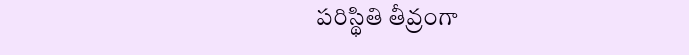పరిస్థితి తీవ్రంగా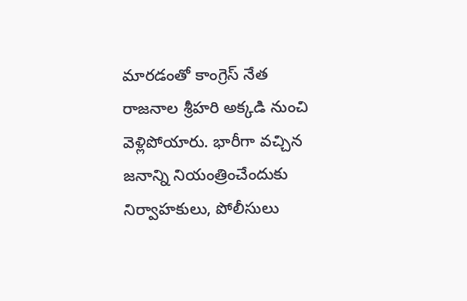మారడంతో కాంగ్రెస్ నేత రాజనాల శ్రీహరి అక్కడి నుంచి వెళ్లిపోయారు. భారీగా వచ్చిన జనాన్ని నియంత్రించేందుకు నిర్వాహకులు, పోలీసులు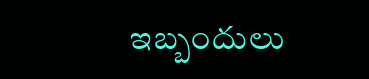ఇబ్బందులు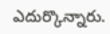ఎదుర్కొన్నారు.